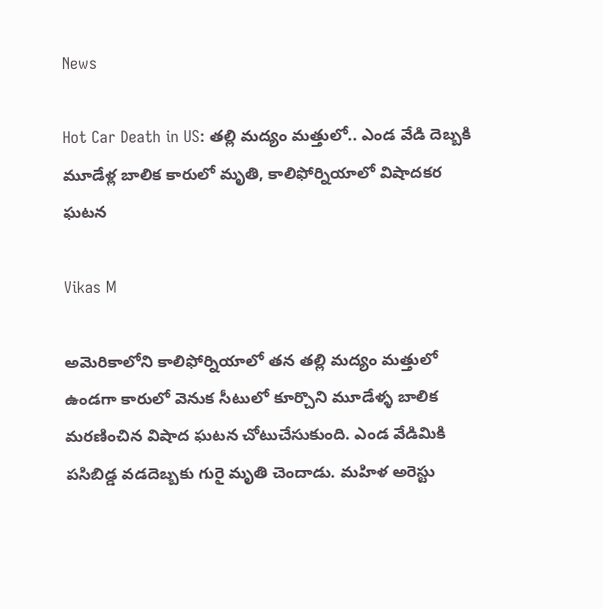News

Hot Car Death in US: తల్లి మద్యం మత్తులో.. ఎండ వేడి దెబ్బకి మూడేళ్ల బాలిక కారులో మృతి, కాలిఫోర్నియాలో విషాదకర ఘటన

Vikas M

అమెరికాలోని కాలిఫోర్నియాలో తన తల్లి మద్యం మత్తులో ఉండగా కారులో వెనుక సీటులో కూర్చొని మూడేళ్ళ బాలిక మరణించిన విషాద ఘటన చోటుచేసుకుంది. ఎండ వేడిమికి పసిబిడ్డ వడదెబ్బకు గురై మృతి చెందాడు. మహిళ అరెస్టు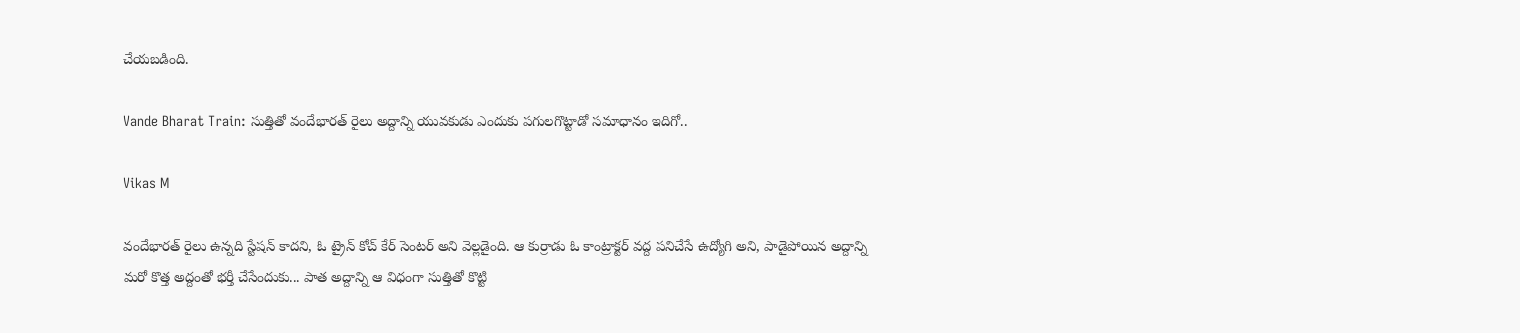చేయబడింది.

Vande Bharat Train: సుత్తితో వందేభారత్ రైలు అద్దాన్ని యువకుడు ఎందుకు పగులగొట్టాడో సమాధానం ఇదిగో..

Vikas M

వందేభారత్ రైలు ఉన్నది స్టేషన్ కాదని, ఓ ట్రైన్ కోచ్ కేర్ సెంటర్ అని వెల్లడైంది. ఆ కుర్రాడు ఓ కాంట్రాక్టర్ వద్ద పనిచేసే ఉద్యోగి అని, పాడైపోయిన అద్దాన్ని మరో కొత్త అద్దంతో భర్తీ చేసేందుకు... పాత అద్దాన్ని ఆ విధంగా సుత్తితో కొట్టి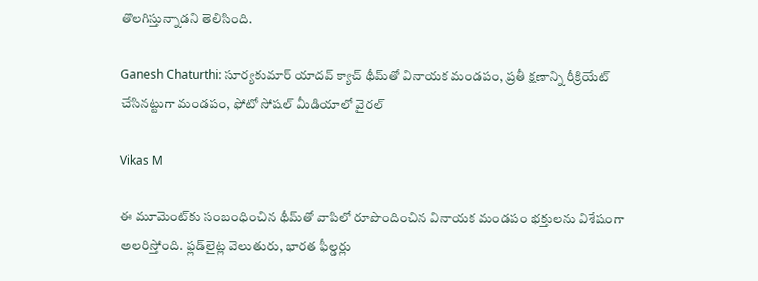తొలగిస్తున్నాడని తెలిసింది.

Ganesh Chaturthi: సూర్యకుమార్ యాదవ్ క్యాచ్ థీమ్‌తో వినాయక మండపం, ప్రతీ క్షణాన్ని రీక్రియేట్‌ చేసినట్టుగా మండపం, ఫోటో సోషల్ మీడియాలో వైరల్

Vikas M

ఈ మూమెంట్‌కు సంబంధించిన థీమ్‌తో వాపిలో రూపొందించిన వినాయక మండపం భక్తులను విశేషంగా అలరిస్తోంది. ఫ్లడ్‌లైట్ల వెలుతురు, భారత ఫీల్డర్లు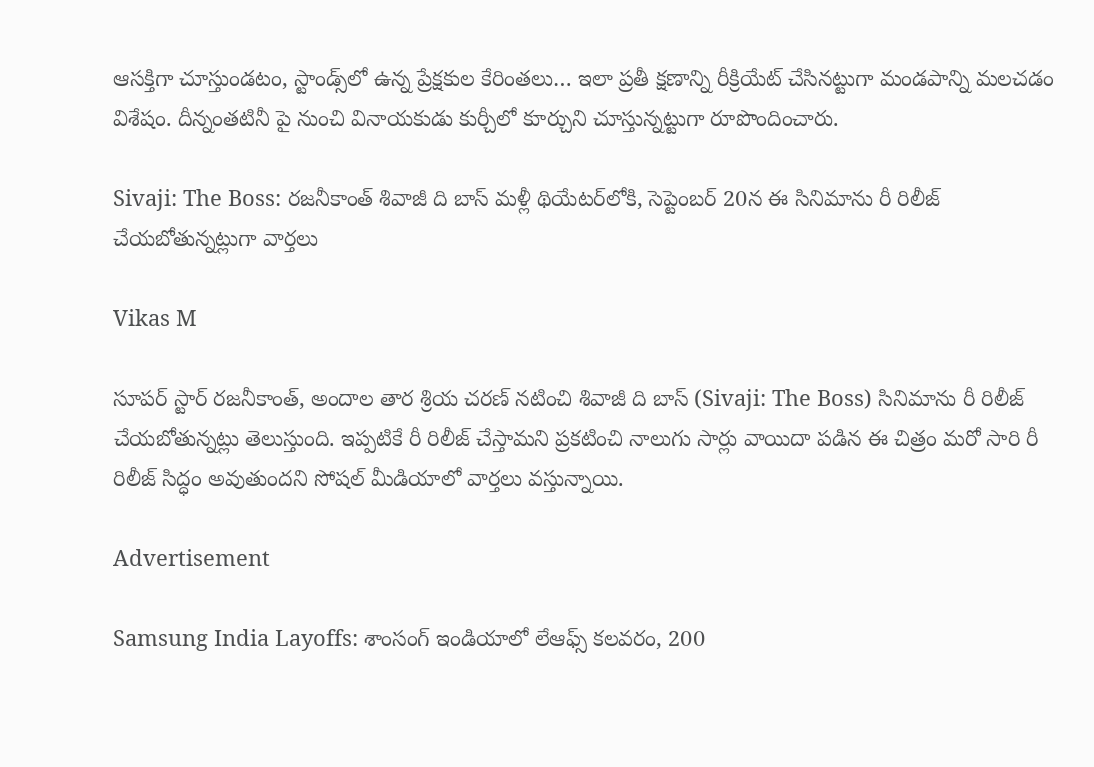ఆసక్తిగా చూస్తుండటం, స్టాండ్స్‌లో ఉన్న ప్రేక్షకుల కేరింతలు… ఇలా ప్రతీ క్షణాన్ని రీక్రియేట్‌ చేసినట్టుగా మండపాన్ని మలచడం విశేషం. దీన్నంతటినీ పై నుంచి వినాయకుడు కుర్చీలో కూర్చుని చూస్తున్నట్టుగా రూపొందించారు.

Sivaji: The Boss: ర‌జ‌నీకాంత్ శివాజీ ది బాస్ మళ్లీ థియేటర్‌లోకి, సెప్టెంబ‌ర్ 20న ఈ సినిమాను రీ రిలీజ్ చేయ‌బోతున్న‌ట్లుగా వార్తలు

Vikas M

సూప‌ర్ స్టార్ ర‌జ‌నీకాంత్, అందాల తార శ్రియ చరణ్ నటించి శివాజీ ది బాస్ (Sivaji: The Boss) సినిమాను రీ రిలీజ్ చేయ‌బోతున్న‌ట్లు తెలుస్తుంది. ఇప్ప‌టికే రీ రిలీజ్ చేస్తామ‌ని ప్ర‌క‌టించి నాలుగు సార్లు వాయిదా ప‌డిన ఈ చిత్రం మ‌రో సారి రీ రిలీజ్ సిద్ధం అవుతుంద‌ని సోష‌ల్ మీడియాలో వార్త‌లు వ‌స్తున్నాయి.

Advertisement

Samsung India Layoffs: శాంసంగ్‌ ఇండియాలో లేఆఫ్స్‌ కలవరం, 200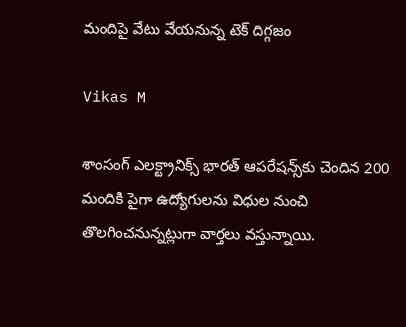మందిపై వేటు వేయనున్న టెక్‌ దిగ్గజం

Vikas M

శాంసంగ్‌ ఎలక్ట్రానిక్స్‌ భారత్‌ ఆపరేషన్స్‌కు చెందిన 200 మందికి పైగా ఉద్యోగులను విధుల నుంచి తొలగించనున్నట్లుగా వార్తలు వస్తున్నాయి.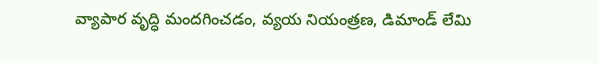వ్యాపార వృద్ధి మందగించడం, వ్యయ నియంత్రణ, డిమాండ్‌ లేమి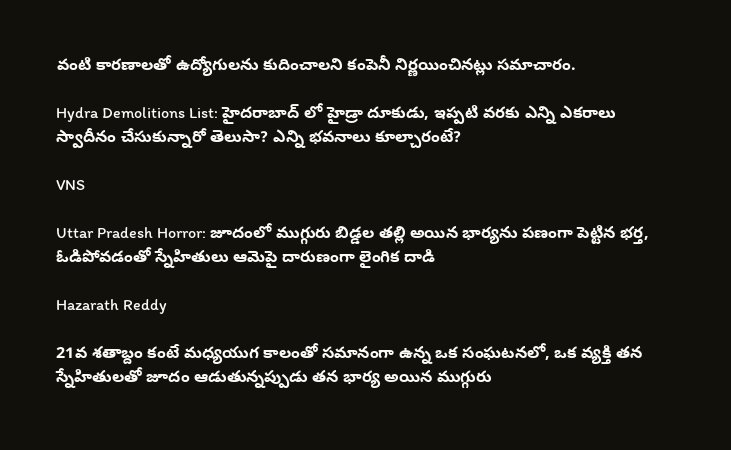వంటి కారణాలతో ఉద్యోగులను కుదించాలని కంపెనీ నిర్ణయించినట్లు సమాచారం.

Hydra Demolitions List: హైదరాబాద్ లో హైడ్రా దూకుడు, ఇప్పటి వరకు ఎన్ని ఎకరాలు స్వాదీనం చేసుకున్నారో తెలుసా? ఎన్ని భవనాలు కూల్చారంటే?

VNS

Uttar Pradesh Horror: జూదంలో ముగ్గురు బిడ్డల తల్లి అయిన భార్యను పణంగా పెట్టిన భర్త, ఓడిపోవడంతో స్నేహితులు ఆమెపై దారుణంగా లైంగిక దాడి

Hazarath Reddy

21వ శతాబ్దం కంటే మధ్యయుగ కాలంతో సమానంగా ఉన్న ఒక సంఘటనలో, ఒక వ్యక్తి తన స్నేహితులతో జూదం ఆడుతున్నప్పుడు తన భార్య అయిన ముగ్గురు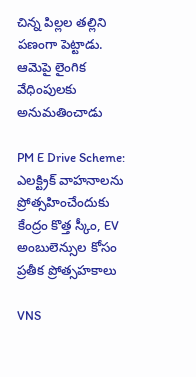చిన్న పిల్లల తల్లిని పణంగా పెట్టాడు. ఆమెపై లైంగిక వేధింపులకు అనుమతించాడు

PM E Drive Scheme: ఎలక్ట్రిక్ వాహనాలను ప్రోత్సహించేందుకు కేంద్రం కొత్త స్కీం, EV అంబులెన్సుల కోసం ప్రతీక ప్రోత్సహకాలు

VNS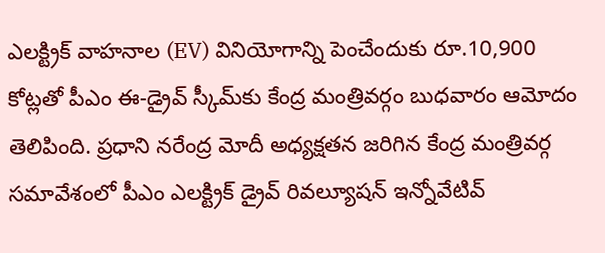ఎలక్ట్రిక్‌ వాహనాల (EV) వినియోగాన్ని పెంచేందుకు రూ.10,900 కోట్లతో పీఎం ఈ-డ్రైవ్‌ స్కీమ్‌కు కేంద్ర మంత్రివర్గం బుధవారం ఆమోదం తెలిపింది. ప్రధాని నరేంద్ర మోదీ అధ్యక్షతన జరిగిన కేంద్ర మంత్రివర్గ సమావేశంలో పీఎం ఎలక్ట్రిక్‌ డ్రైవ్‌ రివల్యూషన్‌ ఇన్నోవేటివ్‌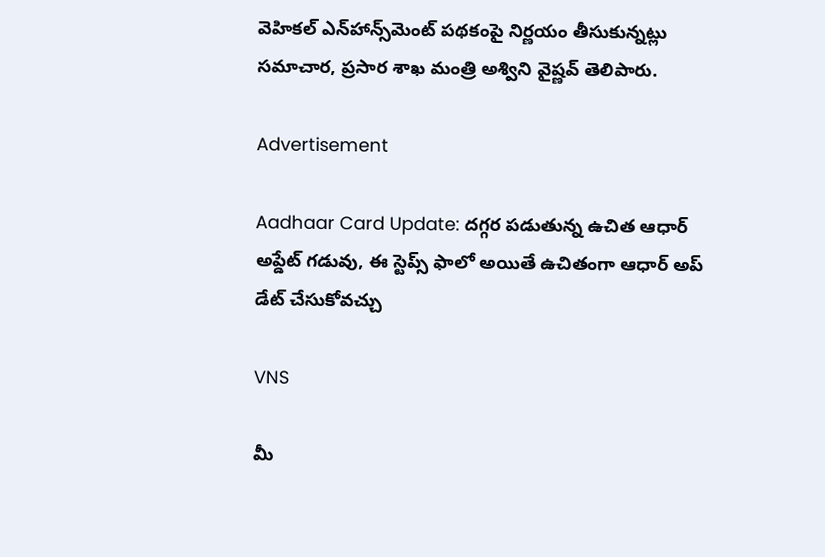వెహికల్‌ ఎన్‌హాన్స్‌మెంట్ పథకంపై నిర్ణయం తీసుకున్నట్లు సమాచార, ప్రసార శాఖ మంత్రి అశ్విని వైష్ణవ్ తెలిపారు.

Advertisement

Aadhaar Card Update: దగ్గర పడుతున్న ఉచిత ఆధార్ అప్డేట్ గడువు, ఈ స్టెప్స్ ఫాలో అయితే ఉచితంగా ఆధార్ అప్ డేట్ చేసుకోవచ్చు

VNS

మీ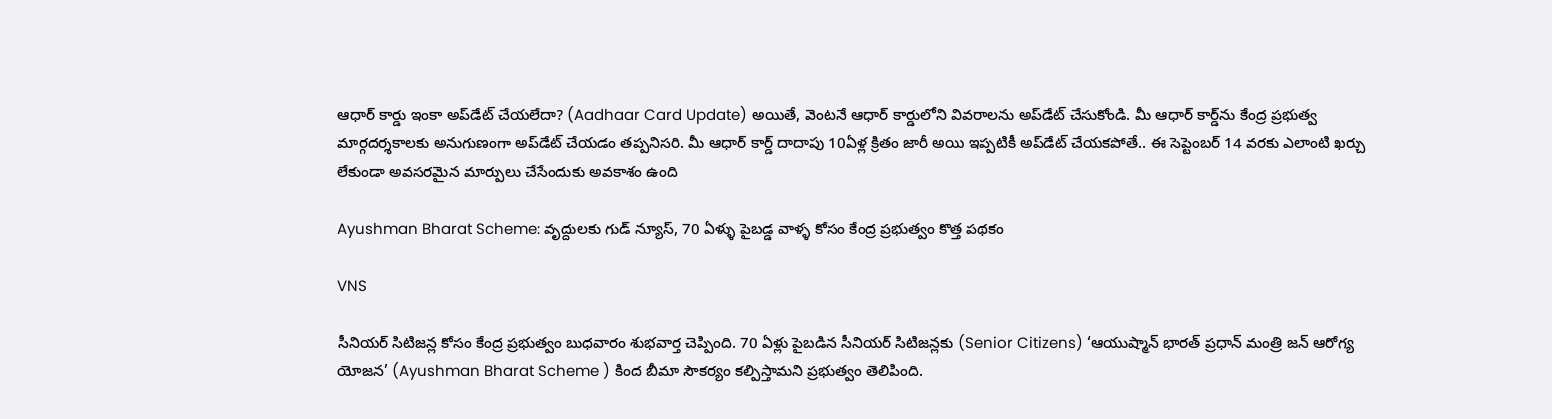ఆధార్ కార్డు ఇంకా అప్‌డేట్ చేయలేదా? (Aadhaar Card Update) అయితే, వెంటనే ఆధార్ కార్డులోని వివరాలను అప్‌డేట్ చేసుకోండి. మీ ఆధార్ కార్డ్‌ను కేంద్ర ప్రభుత్వ మార్గదర్శకాలకు అనుగుణంగా అప్‌డేట్ చేయడం తప్పనిసరి. మీ ఆధార్ కార్డ్ దాదాపు 10ఏళ్ల క్రితం జారీ అయి ఇప్పటికీ అప్‌డేట్ చేయకపోతే.. ఈ సెప్టెంబర్ 14 వరకు ఎలాంటి ఖర్చు లేకుండా అవసరమైన మార్పులు చేసేందుకు అవకాశం ఉంది

Ayushman Bharat Scheme: వృద్దులకు గుడ్ న్యూస్, 70 ఏళ్ళు పైబడ్డ వాళ్ళ కోసం కేంద్ర ప్రభుత్వం కొత్త పథకం

VNS

సీనియర్ సిటిజన్ల కోసం కేంద్ర ప్రభుత్వం బుధవారం శుభవార్త చెప్పింది. 70 ఏళ్లు పైబడిన సీనియర్ సిటిజన్లకు (Senior Citizens) ‘ఆయుష్మాన్ భారత్ ప్రధాన్ మంత్రి జన్ ఆరోగ్య యోజన’ (Ayushman Bharat Scheme ) కింద బీమా సౌకర్యం కల్పిస్తామని ప్రభుత్వం తెలిపింది.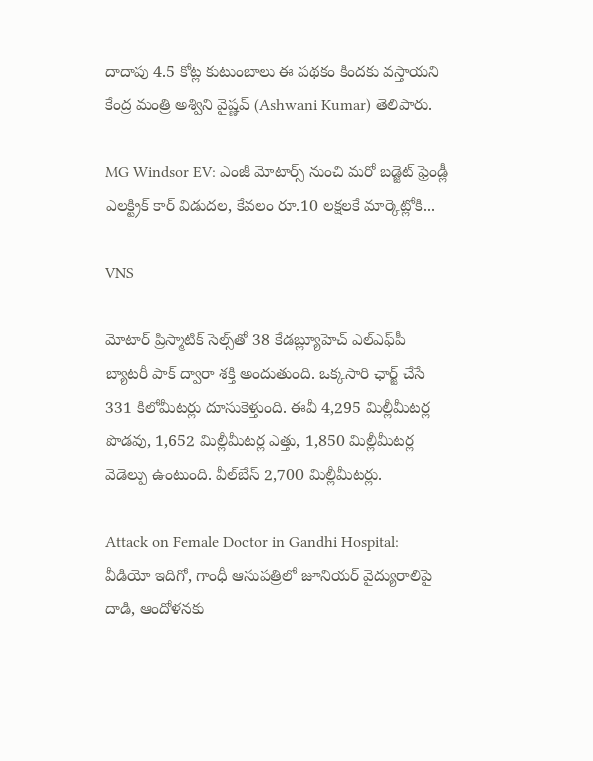దాదాపు 4.5 కోట్ల కుటుంబాలు ఈ పథకం కిందకు వస్తాయని కేంద్ర మంత్రి అశ్విని వైష్ణవ్ (Ashwani Kumar) తెలిపారు.

MG Windsor EV: ఎంజీ మోటార్స్ నుంచి మరో బడ్జెట్ ఫ్రెండ్లీ ఎలక్ట్రిక్ కార్ విడుదల, కేవలం రూ.10 లక్షలకే మార్కెట్లోకి...

VNS

మోటార్ ప్రిస్మాటిక్ సెల్స్‌తో 38 కేడబ్ల్యూహెచ్‌ ఎల్‌ఎఫ్‌పీ బ్యాటరీ పాక్‌ ద్వారా శక్తి అందుతుంది. ఒక్కసారి ఛార్జ్‌ చేసే 331 కిలోమీటర్లు దూసుకెళ్తుంది. ఈవీ 4,295 మిల్లీమీటర్ల పొడవు, 1,652 మిల్లీమీటర్ల ఎత్తు, 1,850 మిల్లీమీటర్ల వెడెల్పు ఉంటుంది. వీల్‌బేస్‌ 2,700 మిల్లీమీటర్లు.

Attack on Female Doctor in Gandhi Hospital: వీడియో ఇదిగో, గాంధీ ఆసుపత్రిలో జూనియర్‌ వైద్యురాలిపై దాడి, ఆందోళనకు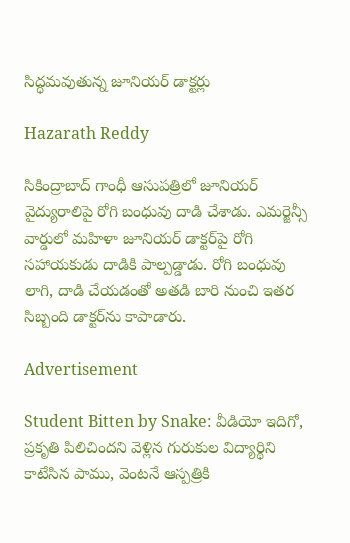సిద్ధమవుతున్న జూనియర్ డాక్టర్లు

Hazarath Reddy

సికింద్రాబాద్‌ గాంధీ ఆసుపత్రిలో జూనియర్‌ వైద్యురాలిపై రోగి బంధువు దాడి చేశాడు. ఎమర్జెన్సీ వార్డులో మహిళా జూనియర్ డాక్టర్‌పై రోగి సహాయకుడు దాడికి పాల్పడ్డాడు. రోగి బంధువు లాగి, దాడి చేయడంతో అతడి బారి నుంచి ఇతర సిబ్బంది డాక్టర్‌ను కాపాడారు.

Advertisement

Student Bitten by Snake: వీడియో ఇదిగో, ప్రకృతి పిలిచిందని వెళ్లిన గురుకుల విద్యార్థిని కాటేసిన పాము, వెంటనే ఆస్పత్రికి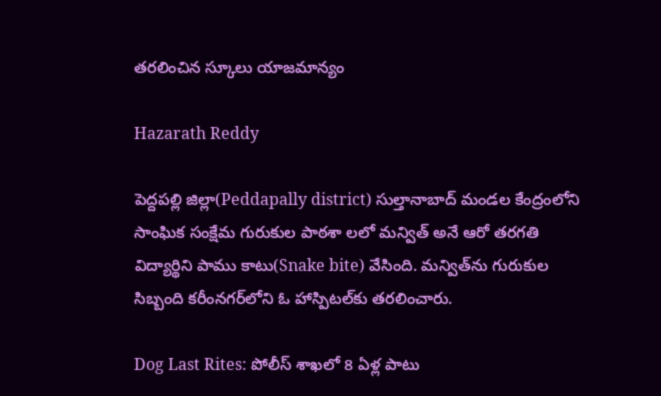తరలించిన స్కూలు యాజమాన్యం

Hazarath Reddy

పెద్దపల్లి జిల్లా(Peddapally district) సుల్తానాబాద్ మండల కేంద్రంలోని సాంఘిక సంక్షేమ గురుకుల పాఠశా లలో మన్విత్ అనే ఆరో తరగతి విద్యార్థిని పాము కాటు(Snake bite) వేసింది. మన్విత్‌ను గురుకుల సిబ్బంది కరీంనగర్‌లోని ఓ హాస్పిటల్‌కు తరలించారు.

Dog Last Rites: పోలీస్ శాఖలో 8 ఏళ్ల పాటు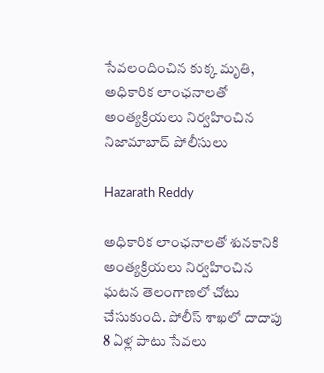సేవలందించిన కుక్క మృతి, అధికారిక లాంఛనాలతో అంత్యక్రియలు నిర్వహించిన నిజామాబాద్ పోలీసులు

Hazarath Reddy

అధికారిక లాంఛనాలతో శునకానికి అంత్యక్రియలు నిర్వహించిన ఘటన తెలంగాణలో చోటు చేసుకుంది. పోలీస్ శాఖలో దాదాపు 8 ఏళ్ల పాటు సేవలు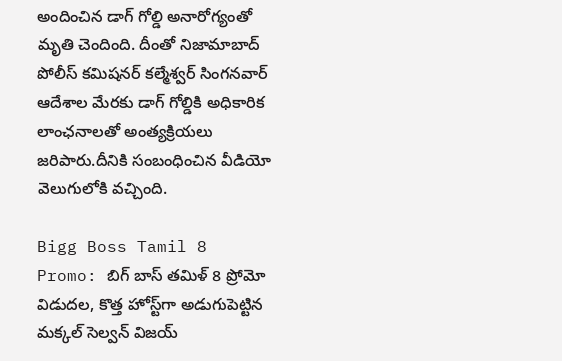అందించిన డాగ్ గోల్డి అనారోగ్యంతో మృతి చెందింది. దీంతో నిజామాబాద్ పోలీస్ కమిషనర్ కల్మేశ్వర్ సింగనవార్ ఆదేశాల మేరకు డాగ్ గోల్డికి అధికారిక లాంఛనాలతో అంత్యక్రియలు జరిపారు.దీనికి సంబంధించిన వీడియో వెలుగులోకి వచ్చింది.

Bigg Boss Tamil 8 Promo: బిగ్ బాస్ తమిళ్ 8 ప్రోమో విడుదల, కొత్త హోస్ట్‌గా అడుగుపెట్టిన మక్కల్ సెల్వన్ విజయ్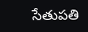సేతుపతి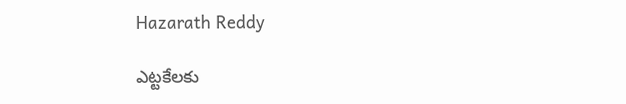Hazarath Reddy

ఎట్టకేలకు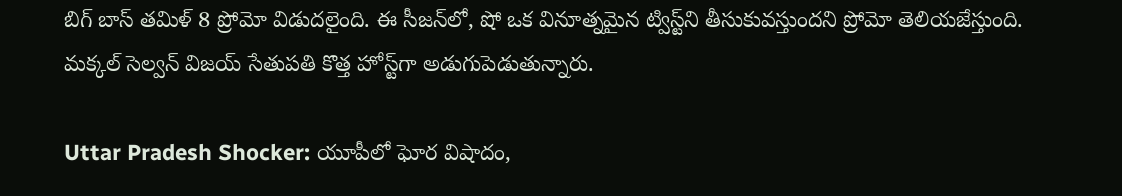బిగ్ బాస్ తమిళ్ 8 ప్రోమో విడుదలైంది. ఈ సీజన్‌లో, షో ఒక వినూత్నమైన ట్విస్ట్‌ని తీసుకువస్తుందని ప్రోమో తెలియజేస్తుంది. మక్కల్ సెల్వన్ విజయ్ సేతుపతి కొత్త హోస్ట్‌గా అడుగుపెడుతున్నారు.

Uttar Pradesh Shocker: యూపీలో ఘోర విషాదం,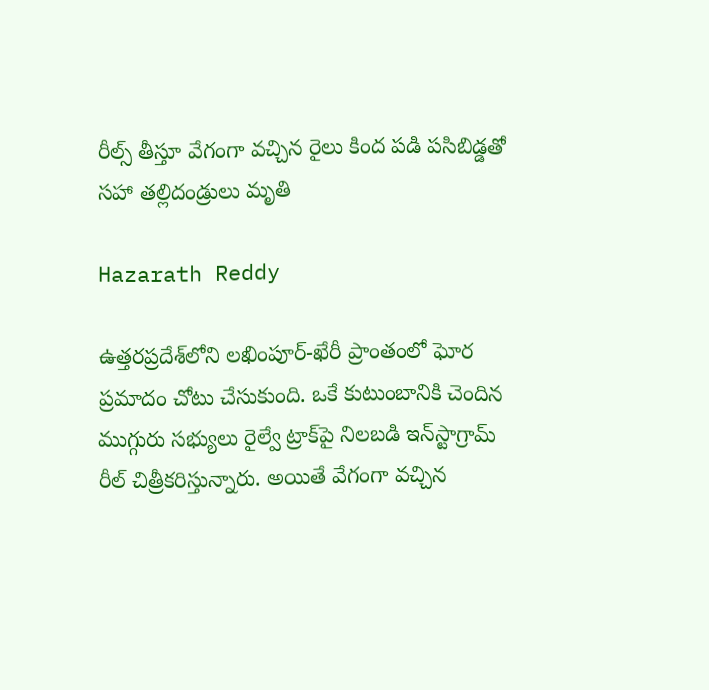రీల్స్ తీస్తూ వేగంగా వచ్చిన రైలు కింద పడి పసిబిడ్డతో సహా తల్లిదండ్రులు మృతి

Hazarath Reddy

ఉత్తరప్రదేశ్‌లోని లఖింపూర్-ఖేరీ ప్రాంతంలో ఘోర ప్రమాదం చోటు చేసుకుంది. ఒకే కుటుంబానికి చెందిన ముగ్గురు సభ్యులు రైల్వే ట్రాక్‌పై నిలబడి ఇన్‌స్టాగ్రామ్ రీల్ చిత్రీకరిస్తున్నారు. అయితే వేగంగా వచ్చిన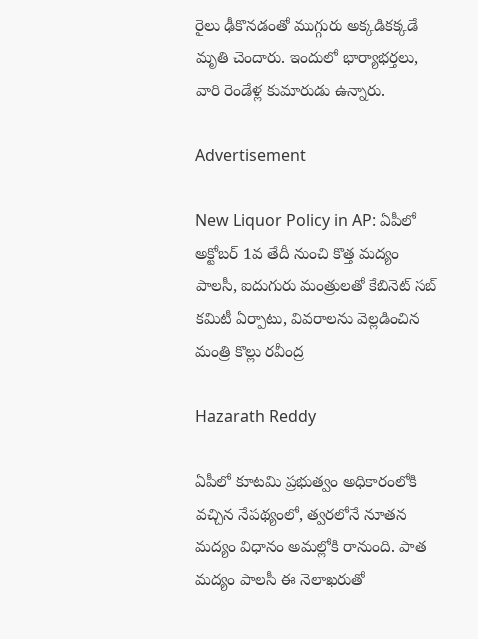రైలు ఢీకొనడంతో ముగ్గురు అక్కడికక్కడే మృతి చెందారు. ఇందులో భార్యాభర్తలు, వారి రెండేళ్ల కుమారుడు ఉన్నారు.

Advertisement

New Liquor Policy in AP: ఏపీలో అక్టోబర్ 1వ తేదీ నుంచి కొత్త మద్యం పాలసీ, ఐదుగురు మంత్రులతో కేబినెట్ సబ్ కమిటీ ఏర్పాటు, వివరాలను వెల్లడించిన మంత్రి కొల్లు రవీంద్ర

Hazarath Reddy

ఏపీలో కూటమి ప్రభుత్వం అధికారంలోకి వచ్చిన నేపథ్యంలో, త్వరలోనే నూతన మద్యం విధానం అమల్లోకి రానుంది. పాత మద్యం పాలసీ ఈ నెలాఖరుతో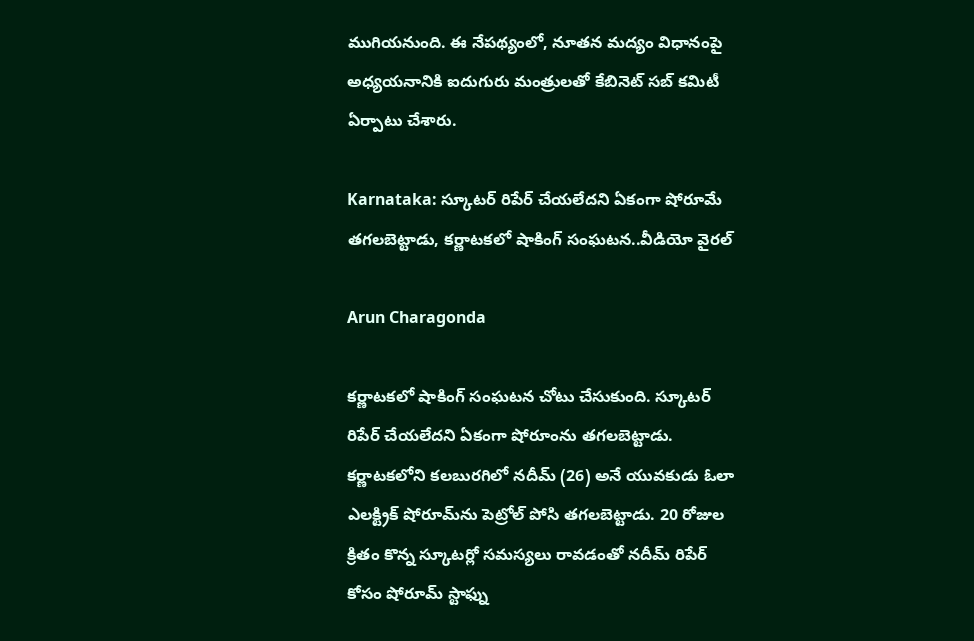ముగియనుంది. ఈ నేపథ్యంలో, నూతన మద్యం విధానంపై అధ్యయనానికి ఐదుగురు మంత్రులతో కేబినెట్ సబ్ కమిటీ ఏర్పాటు చేశారు.

Karnataka: స్కూటర్ రిపేర్ చేయలేదని ఏకంగా షోరూమే తగలబెట్టాడు, కర్ణాటకలో షాకింగ్ సంఘటన..వీడియో వైరల్

Arun Charagonda

కర్ణాటకలో షాకింగ్ సంఘటన చోటు చేసుకుంది. స్కూటర్ రిపేర్ చేయలేదని ఏకంగా షోరూంను తగలబెట్టాడు. కర్ణాటకలోని కలబురగిలో నదీమ్ (26) అనే యువకుడు ఓలా ఎలక్ట్రిక్ షోరూమ్‌ను పెట్రోల్ పోసి తగలబెట్టాడు. 20 రోజుల క్రితం కొన్న స్కూటర్లో సమస్యలు రావడంతో నదీమ్ రిపేర్ కోసం షోరూమ్ స్టాఫ్ను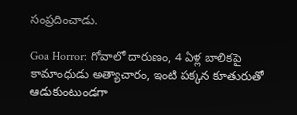సంప్రదించాడు.

Goa Horror: గోవాలో దారుణం, 4 ఏళ్ల బాలికపై కామాంధుడు అత్యాచారం, ఇంటి పక్కన కూతురుతో ఆడుకుంటుండగా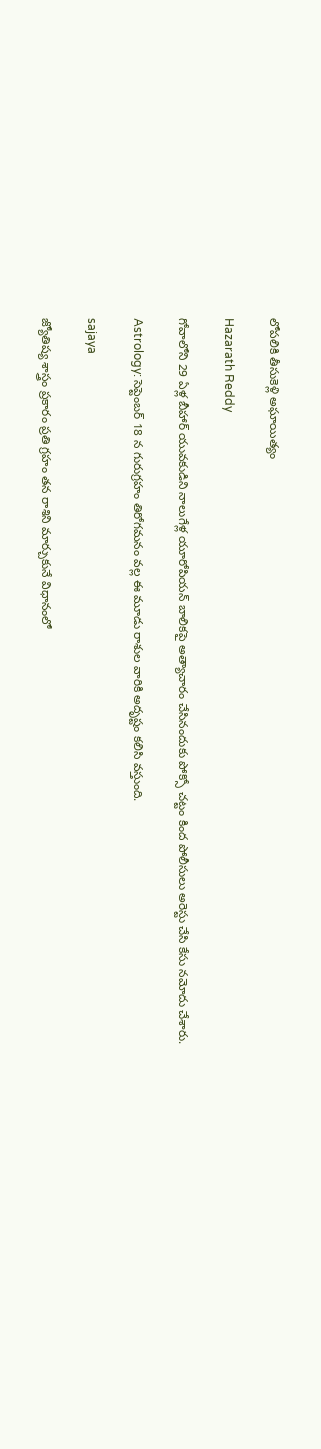లోపలికి తీసుకెళ్లి అఘాయిత్యం

Hazarath Reddy

గోవాలోని 29 ఏళ్ల బీహార్ యువకుడిని నాలుగేళ్ల యూరోపియన్ బాలికపై అత్యాచారం చేసినందుకు పోక్సో చట్టం కింద పోలీసులు అరెస్టు చేసి కేసు నమోదు చేశారు.

Astrology: సెప్టెంబర్ 18 న గురుగ్రహం తిరోగమనం వల్ల ఈ మూడు రాశుల వారికి అదృష్టం కలిసి వస్తుంది.

sajaya

జ్యోతిష్య శాస్త్రం ప్రకారం ప్రతి గ్రహం తన రాశిని మార్చుకునే విధానంలో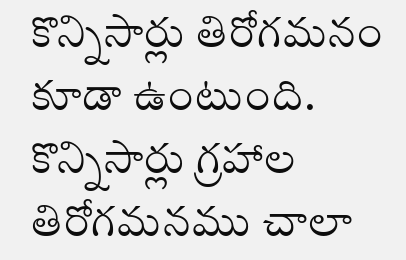కొన్నిసార్లు తిరోగమనం కూడా ఉంటుంది. కొన్నిసార్లు గ్రహాల తిరోగమనము చాలా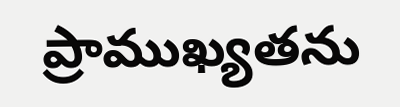ప్రాముఖ్యతను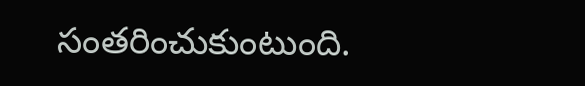సంతరించుకుంటుంది.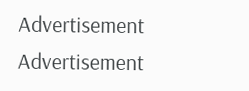Advertisement
Advertisement